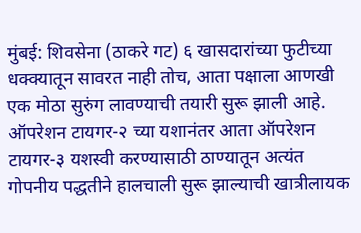मुंबई: शिवसेना (ठाकरे गट) ६ खासदारांच्या फुटीच्या धक्क्यातून सावरत नाही तोच, आता पक्षाला आणखी एक मोठा सुरुंग लावण्याची तयारी सुरू झाली आहे. ऑपरेशन टायगर-२ च्या यशानंतर आता ऑपरेशन टायगर-३ यशस्वी करण्यासाठी ठाण्यातून अत्यंत गोपनीय पद्धतीने हालचाली सुरू झाल्याची खात्रीलायक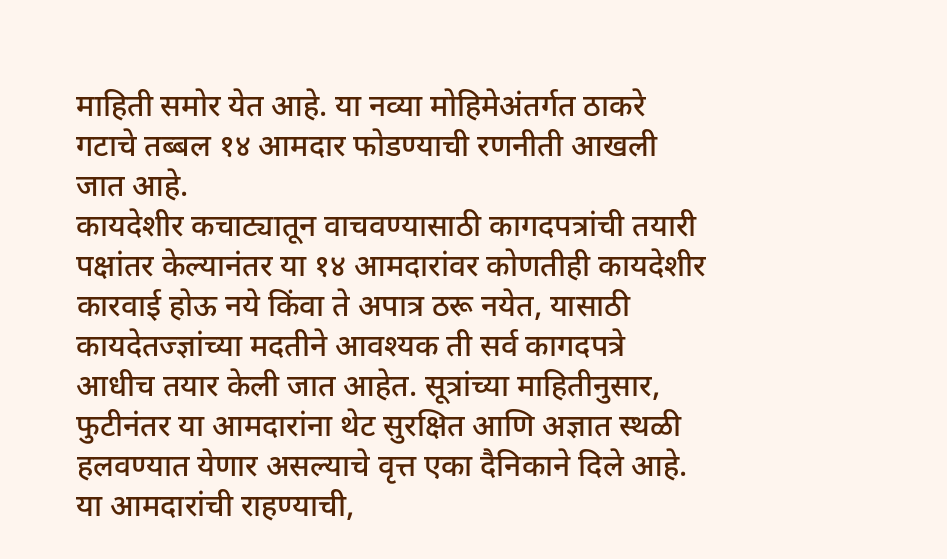माहिती समोर येत आहे. या नव्या मोहिमेअंतर्गत ठाकरे गटाचे तब्बल १४ आमदार फोडण्याची रणनीती आखली जात आहे.
कायदेशीर कचाट्यातून वाचवण्यासाठी कागदपत्रांची तयारी
पक्षांतर केल्यानंतर या १४ आमदारांवर कोणतीही कायदेशीर कारवाई होऊ नये किंवा ते अपात्र ठरू नयेत, यासाठी कायदेतज्ज्ञांच्या मदतीने आवश्यक ती सर्व कागदपत्रे आधीच तयार केली जात आहेत. सूत्रांच्या माहितीनुसार, फुटीनंतर या आमदारांना थेट सुरक्षित आणि अज्ञात स्थळी हलवण्यात येणार असल्याचे वृत्त एका दैनिकाने दिले आहे. या आमदारांची राहण्याची,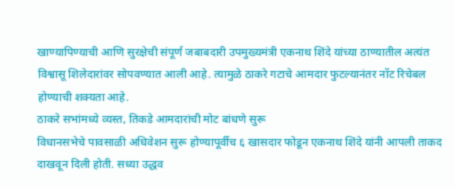खाण्यापिण्याची आणि सुरक्षेची संपूर्ण जबाबदारी उपमुख्यमंत्री एकनाथ शिंदे यांच्या ठाण्यातील अत्यंत विश्वासू शिलेदारांवर सोपवण्यात आली आहे. त्यामुळे ठाकरे गटाचे आमदार फुटल्यानंतर नॉट रिचेबल होण्याची शक्यता आहे.
ठाकरे सभांमध्ये व्यस्त, तिकडे आमदारांची मोट बांधणे सुरू
विधानसभेचे पावसाळी अधिवेशन सुरू होण्यापूर्वीच ६ खासदार फोडून एकनाथ शिंदे यांनी आपली ताकद दाखवून दिली होती. सध्या उद्धव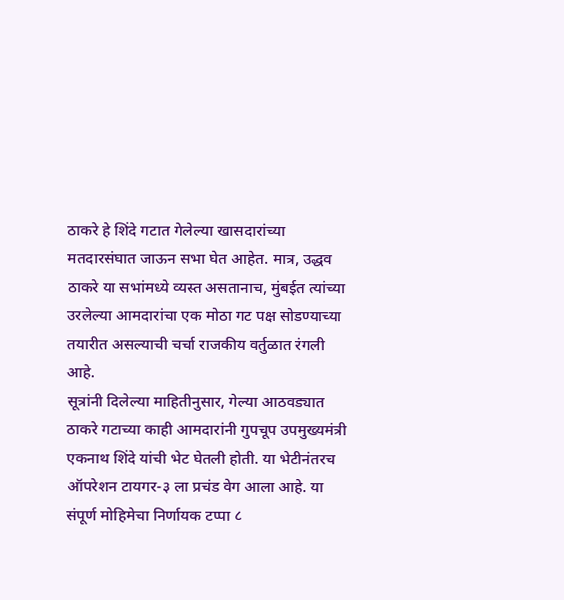ठाकरे हे शिंदे गटात गेलेल्या खासदारांच्या मतदारसंघात जाऊन सभा घेत आहेत. मात्र, उद्धव ठाकरे या सभांमध्ये व्यस्त असतानाच, मुंबईत त्यांच्या उरलेल्या आमदारांचा एक मोठा गट पक्ष सोडण्याच्या तयारीत असल्याची चर्चा राजकीय वर्तुळात रंगली आहे.
सूत्रांनी दिलेल्या माहितीनुसार, गेल्या आठवड्यात ठाकरे गटाच्या काही आमदारांनी गुपचूप उपमुख्यमंत्री एकनाथ शिंदे यांची भेट घेतली होती. या भेटीनंतरच ऑपरेशन टायगर-३ ला प्रचंड वेग आला आहे. या संपूर्ण मोहिमेचा निर्णायक टप्पा ८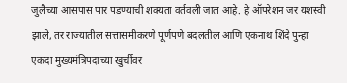जुलैच्या आसपास पार पडण्याची शक्यता वर्तवली जात आहे. हे ऑपरेशन जर यशस्वी झाले, तर राज्यातील सत्तासमीकरणे पूर्णपणे बदलतील आणि एकनाथ शिंदे पुन्हा एकदा मुख्यमंत्रिपदाच्या खुर्चीवर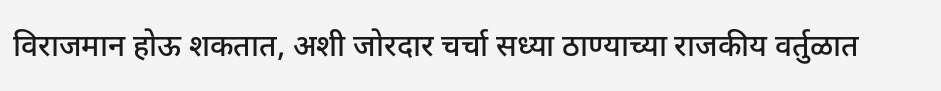विराजमान होऊ शकतात, अशी जोरदार चर्चा सध्या ठाण्याच्या राजकीय वर्तुळात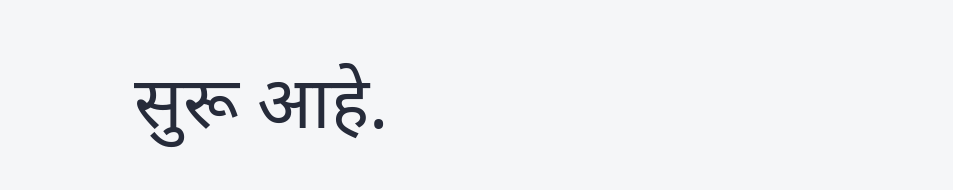सुरू आहे.